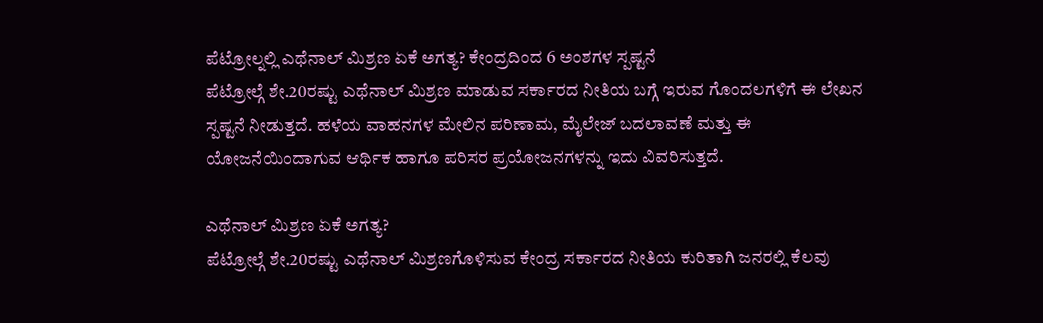ಪೆಟ್ರೋಲ್ನಲ್ಲಿ ಎಥೆನಾಲ್ ಮಿಶ್ರಣ ಏಕೆ ಅಗತ್ಯ? ಕೇಂದ್ರದಿಂದ 6 ಅಂಶಗಳ ಸ್ಪಷ್ಟನೆ
ಪೆಟ್ರೋಲ್ಗೆ ಶೇ.20ರಷ್ಟು ಎಥೆನಾಲ್ ಮಿಶ್ರಣ ಮಾಡುವ ಸರ್ಕಾರದ ನೀತಿಯ ಬಗ್ಗೆ ಇರುವ ಗೊಂದಲಗಳಿಗೆ ಈ ಲೇಖನ ಸ್ಪಷ್ಟನೆ ನೀಡುತ್ತದೆ. ಹಳೆಯ ವಾಹನಗಳ ಮೇಲಿನ ಪರಿಣಾಮ, ಮೈಲೇಜ್ ಬದಲಾವಣೆ ಮತ್ತು ಈ ಯೋಜನೆಯಿಂದಾಗುವ ಆರ್ಥಿಕ ಹಾಗೂ ಪರಿಸರ ಪ್ರಯೋಜನಗಳನ್ನು ಇದು ವಿವರಿಸುತ್ತದೆ.

ಎಥೆನಾಲ್ ಮಿಶ್ರಣ ಏಕೆ ಅಗತ್ಯ?
ಪೆಟ್ರೋಲ್ಗೆ ಶೇ.20ರಷ್ಟು ಎಥೆನಾಲ್ ಮಿಶ್ರಣಗೊಳಿಸುವ ಕೇಂದ್ರ ಸರ್ಕಾರದ ನೀತಿಯ ಕುರಿತಾಗಿ ಜನರಲ್ಲಿ ಕೆಲವು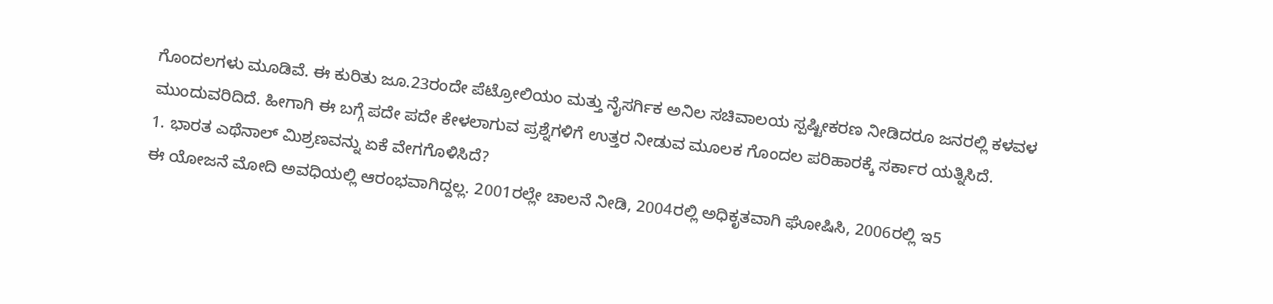ಗೊಂದಲಗಳು ಮೂಡಿವೆ. ಈ ಕುರಿತು ಜೂ.23ರಂದೇ ಪೆಟ್ರೋಲಿಯಂ ಮತ್ತು ನೈಸರ್ಗಿಕ ಅನಿಲ ಸಚಿವಾಲಯ ಸ್ಪಷ್ಟೀಕರಣ ನೀಡಿದರೂ ಜನರಲ್ಲಿ ಕಳವಳ ಮುಂದುವರಿದಿದೆ. ಹೀಗಾಗಿ ಈ ಬಗ್ಗೆ ಪದೇ ಪದೇ ಕೇಳಲಾಗುವ ಪ್ರಶ್ನೆಗಳಿಗೆ ಉತ್ತರ ನೀಡುವ ಮೂಲಕ ಗೊಂದಲ ಪರಿಹಾರಕ್ಕೆ ಸರ್ಕಾರ ಯತ್ನಿಸಿದೆ.
1. ಭಾರತ ಎಥೆನಾಲ್ ಮಿಶ್ರಣವನ್ನು ಏಕೆ ವೇಗಗೊಳಿಸಿದೆ?
ಈ ಯೋಜನೆ ಮೋದಿ ಅವಧಿಯಲ್ಲಿ ಆರಂಭವಾಗಿದ್ದಲ್ಲ. 2001ರಲ್ಲೇ ಚಾಲನೆ ನೀಡಿ, 2004ರಲ್ಲಿ ಅಧಿಕೃತವಾಗಿ ಘೋಷಿಸಿ, 2006ರಲ್ಲಿ ಇ5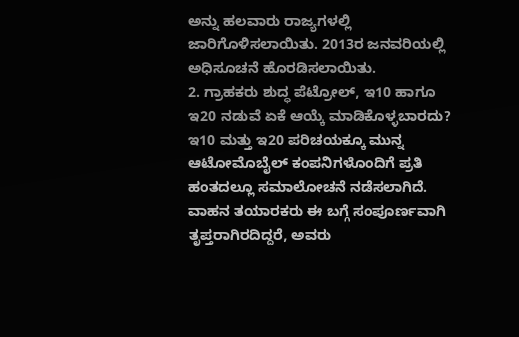ಅನ್ನು ಹಲವಾರು ರಾಜ್ಯಗಳಲ್ಲಿ ಜಾರಿಗೊಳಿಸಲಾಯಿತು. 2013ರ ಜನವರಿಯಲ್ಲಿ ಅಧಿಸೂಚನೆ ಹೊರಡಿಸಲಾಯಿತು.
2. ಗ್ರಾಹಕರು ಶುದ್ಧ ಪೆಟ್ರೋಲ್, ಇ10 ಹಾಗೂ ಇ20 ನಡುವೆ ಏಕೆ ಆಯ್ಕೆ ಮಾಡಿಕೊಳ್ಳಬಾರದು?
ಇ10 ಮತ್ತು ಇ20 ಪರಿಚಯಕ್ಕೂ ಮುನ್ನ ಆಟೋಮೊಬೈಲ್ ಕಂಪನಿಗಳೊಂದಿಗೆ ಪ್ರತಿ ಹಂತದಲ್ಲೂ ಸಮಾಲೋಚನೆ ನಡೆಸಲಾಗಿದೆ. ವಾಹನ ತಯಾರಕರು ಈ ಬಗ್ಗೆ ಸಂಪೂರ್ಣವಾಗಿ ತೃಪ್ತರಾಗಿರದಿದ್ದರೆ, ಅವರು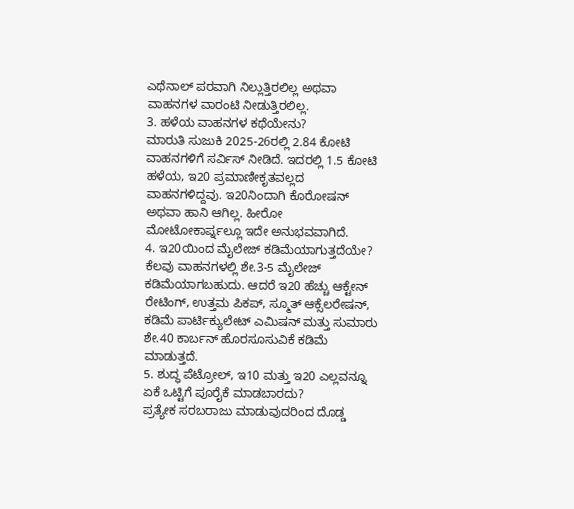ಎಥೆನಾಲ್ ಪರವಾಗಿ ನಿಲ್ಲುತ್ತಿರಲಿಲ್ಲ ಅಥವಾ ವಾಹನಗಳ ವಾರಂಟಿ ನೀಡುತ್ತಿರಲಿಲ್ಲ.
3. ಹಳೆಯ ವಾಹನಗಳ ಕಥೆಯೇನು?
ಮಾರುತಿ ಸುಜುಕಿ 2025-26ರಲ್ಲಿ 2.84 ಕೋಟಿ ವಾಹನಗಳಿಗೆ ಸರ್ವಿಸ್ ನೀಡಿದೆ. ಇದರಲ್ಲಿ 1.5 ಕೋಟಿ ಹಳೆಯ, ಇ20 ಪ್ರಮಾಣೀಕೃತವಲ್ಲದ ವಾಹನಗಳಿದ್ದವು. ಇ20ನಿಂದಾಗಿ ಕೊರೋಷನ್ ಅಥವಾ ಹಾನಿ ಆಗಿಲ್ಲ. ಹೀರೋ ಮೋಟೋಕಾರ್ಪ್ನಲ್ಲೂ ಇದೇ ಅನುಭವವಾಗಿದೆ.
4. ಇ20ಯಿಂದ ಮೈಲೇಜ್ ಕಡಿಮೆಯಾಗುತ್ತದೆಯೇ?
ಕೆಲವು ವಾಹನಗಳಲ್ಲಿ ಶೇ.3-5 ಮೈಲೇಜ್ ಕಡಿಮೆಯಾಗಬಹುದು. ಆದರೆ ಇ20 ಹೆಚ್ಚು ಆಕ್ಟೇನ್ ರೇಟಿಂಗ್, ಉತ್ತಮ ಪಿಕಪ್, ಸ್ಮೂತ್ ಆಕ್ಸೆಲರೇಷನ್, ಕಡಿಮೆ ಪಾರ್ಟಿಕ್ಯುಲೇಟ್ ಎಮಿಷನ್ ಮತ್ತು ಸುಮಾರು ಶೇ.40 ಕಾರ್ಬನ್ ಹೊರಸೂಸುವಿಕೆ ಕಡಿಮೆ ಮಾಡುತ್ತದೆ.
5. ಶುದ್ಧ ಪೆಟ್ರೋಲ್, ಇ10 ಮತ್ತು ಇ20 ಎಲ್ಲವನ್ನೂ ಏಕೆ ಒಟ್ಟಿಗೆ ಪೂರೈಕೆ ಮಾಡಬಾರದು?
ಪ್ರತ್ಯೇಕ ಸರಬರಾಜು ಮಾಡುವುದರಿಂದ ದೊಡ್ಡ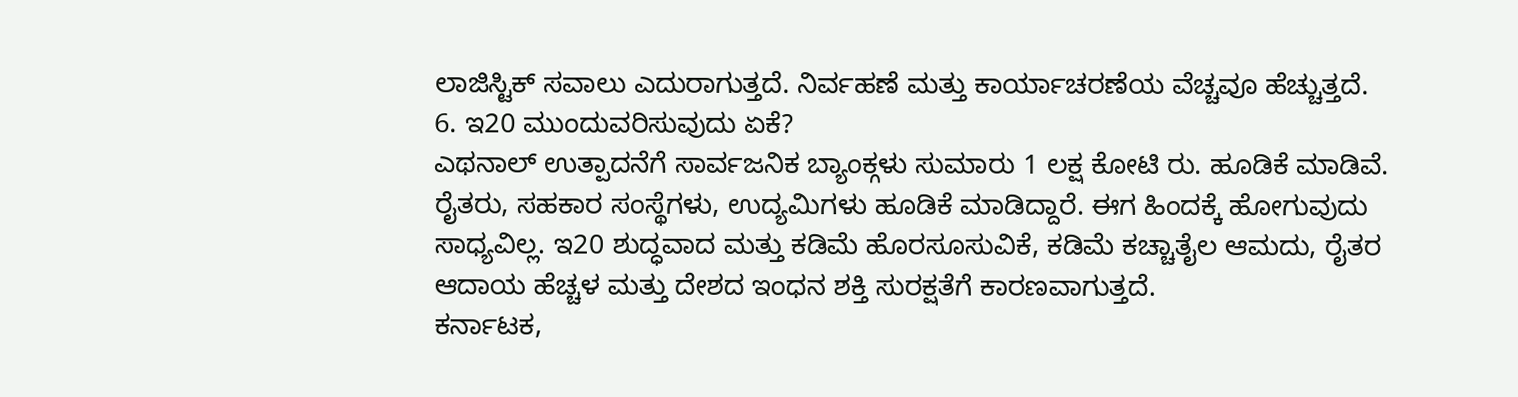ಲಾಜಿಸ್ಟಿಕ್ ಸವಾಲು ಎದುರಾಗುತ್ತದೆ. ನಿರ್ವಹಣೆ ಮತ್ತು ಕಾರ್ಯಾಚರಣೆಯ ವೆಚ್ಚವೂ ಹೆಚ್ಚುತ್ತದೆ.
6. ಇ20 ಮುಂದುವರಿಸುವುದು ಏಕೆ?
ಎಥನಾಲ್ ಉತ್ಪಾದನೆಗೆ ಸಾರ್ವಜನಿಕ ಬ್ಯಾಂಕ್ಗಳು ಸುಮಾರು 1 ಲಕ್ಷ ಕೋಟಿ ರು. ಹೂಡಿಕೆ ಮಾಡಿವೆ. ರೈತರು, ಸಹಕಾರ ಸಂಸ್ಥೆಗಳು, ಉದ್ಯಮಿಗಳು ಹೂಡಿಕೆ ಮಾಡಿದ್ದಾರೆ. ಈಗ ಹಿಂದಕ್ಕೆ ಹೋಗುವುದು ಸಾಧ್ಯವಿಲ್ಲ. ಇ20 ಶುದ್ಧವಾದ ಮತ್ತು ಕಡಿಮೆ ಹೊರಸೂಸುವಿಕೆ, ಕಡಿಮೆ ಕಚ್ಚಾತೈಲ ಆಮದು, ರೈತರ ಆದಾಯ ಹೆಚ್ಚಳ ಮತ್ತು ದೇಶದ ಇಂಧನ ಶಕ್ತಿ ಸುರಕ್ಷತೆಗೆ ಕಾರಣವಾಗುತ್ತದೆ.
ಕರ್ನಾಟಕ,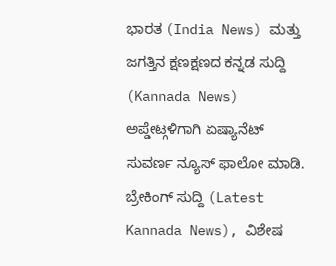ಭಾರತ (India News) ಮತ್ತು ಜಗತ್ತಿನ ಕ್ಷಣಕ್ಷಣದ ಕನ್ನಡ ಸುದ್ದಿ (Kannada News) ಅಪ್ಡೇಟ್ಗಳಿಗಾಗಿ ಏಷ್ಯಾನೆಟ್ ಸುವರ್ಣ ನ್ಯೂಸ್ ಫಾಲೋ ಮಾಡಿ. ಬ್ರೇಕಿಂಗ್ ಸುದ್ದಿ (Latest Kannada News), ವಿಶೇಷ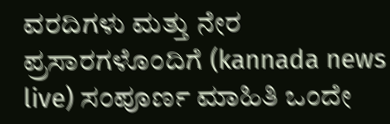ವರದಿಗಳು ಮತ್ತು ನೇರ ಪ್ರಸಾರಗಳೊಂದಿಗೆ (kannada news live) ಸಂಪೂರ್ಣ ಮಾಹಿತಿ ಒಂದೇ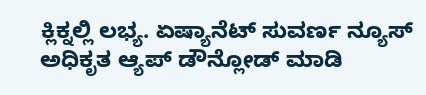ಕ್ಲಿಕ್ನಲ್ಲಿ ಲಭ್ಯ. ಏಷ್ಯಾನೆಟ್ ಸುವರ್ಣ ನ್ಯೂಸ್ ಅಧಿಕೃತ ಆ್ಯಪ್ ಡೌನ್ಲೋಡ್ ಮಾಡಿ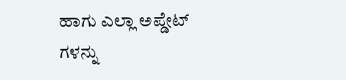ಹಾಗು ಎಲ್ಲಾ ಅಪ್ಡೇಟ್ ಗಳನ್ನು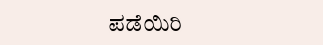ಪಡೆಯಿರಿ